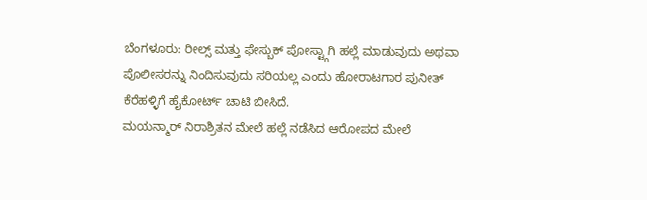ಬೆಂಗಳೂರು: ರೀಲ್ಸ್ ಮತ್ತು ಫೇಸ್ಬುಕ್ ಪೋಸ್ಟ್ಗಾಗಿ ಹಲ್ಲೆ ಮಾಡುವುದು ಅಥವಾ ಪೊಲೀಸರನ್ನು ನಿಂದಿಸುವುದು ಸರಿಯಲ್ಲ ಎಂದು ಹೋರಾಟಗಾರ ಪುನೀತ್ ಕೆರೆಹಳ್ಳಿಗೆ ಹೈಕೋರ್ಟ್ ಚಾಟಿ ಬೀಸಿದೆ.
ಮಯನ್ಮಾರ್ ನಿರಾಶ್ರಿತನ ಮೇಲೆ ಹಲ್ಲೆ ನಡೆಸಿದ ಆರೋಪದ ಮೇಲೆ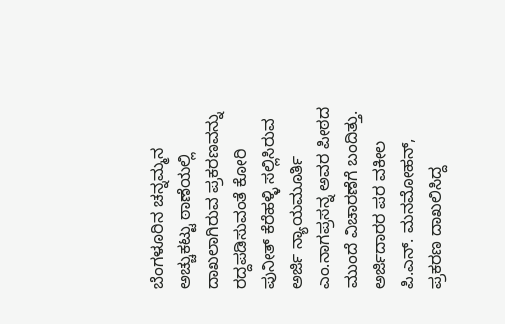ಬೆಂಗಳೂರಿನ ಚನ್ನಮ್ಮನ ಅಚ್ಚುಕಟ್ಟು ಠಾಣೆಯಲ್ಲಿ ದಾಖಲಾಗಿರುವ ಪ್ರಕರಣವನ್ನು ರದ್ದಪಡಿಸುವಂತೆ ಕೋರಿ ಪುನೀತ್ ಕೆರೆಹಳ್ಳಿ ಸಲ್ಲಿಸಿರುವ ಅರ್ಜಿ ನ್ಯಾಯಮೂರ್ತಿ ಎಂ.ನಾಗಪ್ರಸನ್ನ ಅವರ ಪೀಠದ ಮುಂದೆ ವಿಚಾರಣೆಗೆ ಬಂದಿತ್ತು.
ಅರ್ಜಿದಾರರ ಪರ ವಕೀಲ ಪಿ.ಎನ್. ಮನಮೋಹನ್, ಪ್ರಕರಣ ದಾಖಲಿಸಿದ್ದ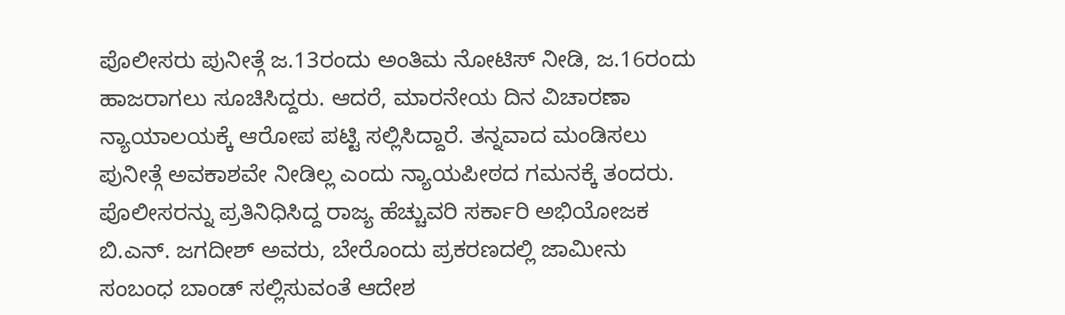ಪೊಲೀಸರು ಪುನೀತ್ಗೆ ಜ.13ರಂದು ಅಂತಿಮ ನೋಟಿಸ್ ನೀಡಿ, ಜ.16ರಂದು ಹಾಜರಾಗಲು ಸೂಚಿಸಿದ್ದರು. ಆದರೆ, ಮಾರನೇಯ ದಿನ ವಿಚಾರಣಾ ನ್ಯಾಯಾಲಯಕ್ಕೆ ಆರೋಪ ಪಟ್ಟಿ ಸಲ್ಲಿಸಿದ್ದಾರೆ. ತನ್ನವಾದ ಮಂಡಿಸಲು ಪುನೀತ್ಗೆ ಅವಕಾಶವೇ ನೀಡಿಲ್ಲ ಎಂದು ನ್ಯಾಯಪೀಠದ ಗಮನಕ್ಕೆ ತಂದರು.
ಪೊಲೀಸರನ್ನು ಪ್ರತಿನಿಧಿಸಿದ್ದ ರಾಜ್ಯ ಹೆಚ್ಚುವರಿ ಸರ್ಕಾರಿ ಅಭಿಯೋಜಕ ಬಿ.ಎನ್. ಜಗದೀಶ್ ಅವರು, ಬೇರೊಂದು ಪ್ರಕರಣದಲ್ಲಿ ಜಾಮೀನು ಸಂಬಂಧ ಬಾಂಡ್ ಸಲ್ಲಿಸುವಂತೆ ಆದೇಶ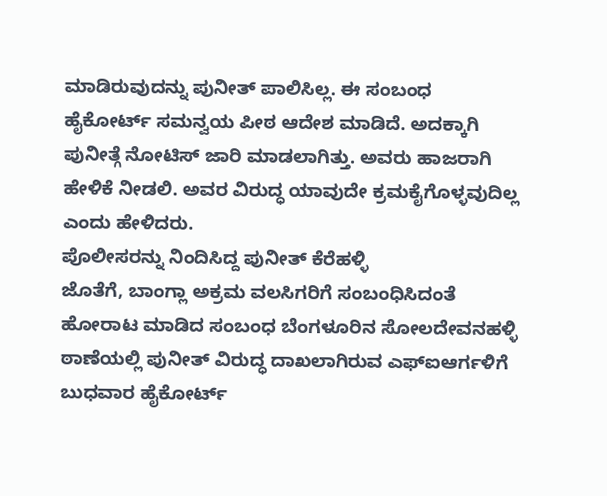ಮಾಡಿರುವುದನ್ನು ಪುನೀತ್ ಪಾಲಿಸಿಲ್ಲ. ಈ ಸಂಬಂಧ ಹೈಕೋರ್ಟ್ ಸಮನ್ವಯ ಪೀಠ ಆದೇಶ ಮಾಡಿದೆ. ಅದಕ್ಕಾಗಿ ಪುನೀತ್ಗೆ ನೋಟಿಸ್ ಜಾರಿ ಮಾಡಲಾಗಿತ್ತು. ಅವರು ಹಾಜರಾಗಿ ಹೇಳಿಕೆ ನೀಡಲಿ. ಅವರ ವಿರುದ್ಧ ಯಾವುದೇ ಕ್ರಮಕೈಗೊಳ್ಳವುದಿಲ್ಲ ಎಂದು ಹೇಳಿದರು.
ಪೊಲೀಸರನ್ನು ನಿಂದಿಸಿದ್ದ ಪುನೀತ್ ಕೆರೆಹಳ್ಳಿ
ಜೊತೆಗೆ, ಬಾಂಗ್ಲಾ ಅಕ್ರಮ ವಲಸಿಗರಿಗೆ ಸಂಬಂಧಿಸಿದಂತೆ ಹೋರಾಟ ಮಾಡಿದ ಸಂಬಂಧ ಬೆಂಗಳೂರಿನ ಸೋಲದೇವನಹಳ್ಳಿ ಠಾಣೆಯಲ್ಲಿ ಪುನೀತ್ ವಿರುದ್ಧ ದಾಖಲಾಗಿರುವ ಎಫ್ಐಆರ್ಗಳಿಗೆ ಬುಧವಾರ ಹೈಕೋರ್ಟ್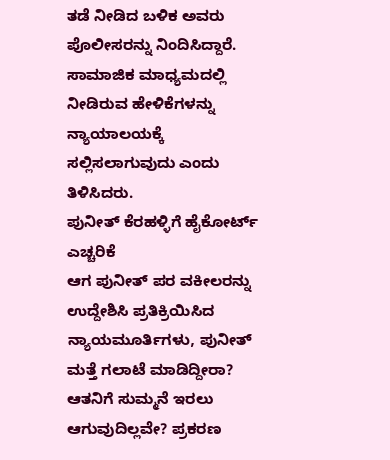ತಡೆ ನೀಡಿದ ಬಳಿಕ ಅವರು ಪೊಲೀಸರನ್ನು ನಿಂದಿಸಿದ್ದಾರೆ. ಸಾಮಾಜಿಕ ಮಾಧ್ಯಮದಲ್ಲಿ ನೀಡಿರುವ ಹೇಳಿಕೆಗಳನ್ನು ನ್ಯಾಯಾಲಯಕ್ಕೆ ಸಲ್ಲಿಸಲಾಗುವುದು ಎಂದು ತಿಳಿಸಿದರು.
ಪುನೀತ್ ಕೆರಹಳ್ಳಿಗೆ ಹೈಕೋರ್ಟ್ ಎಚ್ಚರಿಕೆ
ಆಗ ಪುನೀತ್ ಪರ ವಕೀಲರನ್ನು ಉದ್ದೇಶಿಸಿ ಪ್ರತಿಕ್ರಿಯಿಸಿದ ನ್ಯಾಯಮೂರ್ತಿಗಳು, ಪುನೀತ್ ಮತ್ತೆ ಗಲಾಟೆ ಮಾಡಿದ್ದೀರಾ? ಆತನಿಗೆ ಸುಮ್ಮನೆ ಇರಲು ಆಗುವುದಿಲ್ಲವೇ? ಪ್ರಕರಣ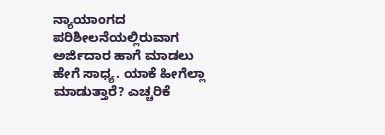ನ್ಯಾಯಾಂಗದ ಪರಿಶೀಲನೆಯಲ್ಲಿರುವಾಗ ಅರ್ಜಿದಾರ ಹಾಗೆ ಮಾಡಲು ಹೇಗೆ ಸಾಧ್ಯ. ಯಾಕೆ ಹೀಗೆಲ್ಲಾ ಮಾಡುತ್ತಾರೆ? ಎಚ್ಚರಿಕೆ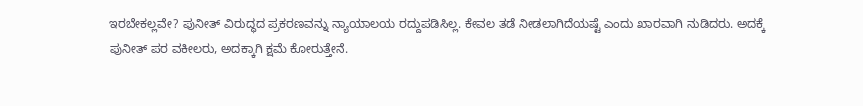ಇರಬೇಕಲ್ಲವೇ? ಪುನೀತ್ ವಿರುದ್ಧದ ಪ್ರಕರಣವನ್ನು ನ್ಯಾಯಾಲಯ ರದ್ದುಪಡಿಸಿಲ್ಲ. ಕೇವಲ ತಡೆ ನೀಡಲಾಗಿದೆಯಷ್ಟೆ ಎಂದು ಖಾರವಾಗಿ ನುಡಿದರು. ಅದಕ್ಕೆ ಪುನೀತ್ ಪರ ವಕೀಲರು, ಅದಕ್ಕಾಗಿ ಕ್ಷಮೆ ಕೋರುತ್ತೇನೆ.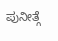ಪುನೀತ್ಗೆ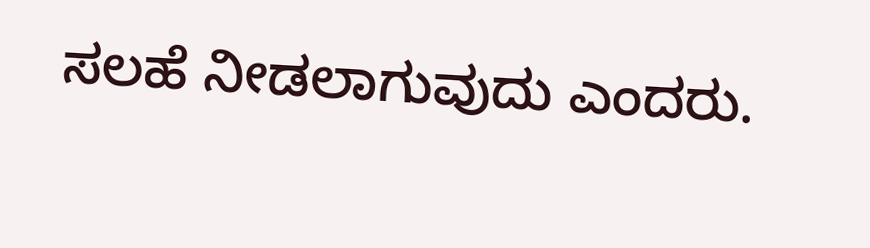ಸಲಹೆ ನೀಡಲಾಗುವುದು ಎಂದರು.